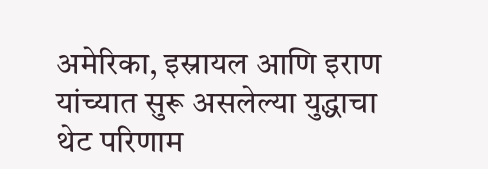अमेरिका, इस्रायल आणि इराण यांच्यात सुरू असलेल्या युद्धाचा थेट परिणाम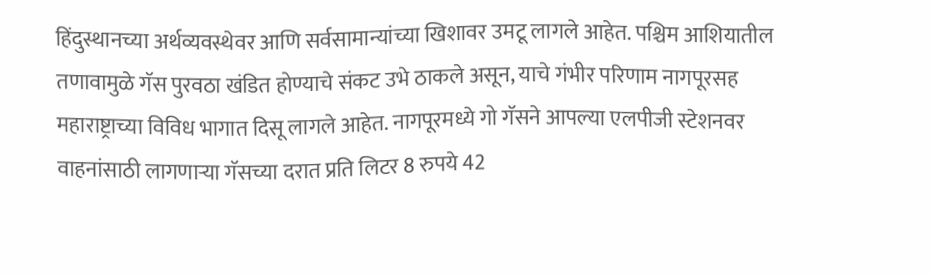हिंदुस्थानच्या अर्थव्यवस्थेवर आणि सर्वसामान्यांच्या खिशावर उमटू लागले आहेत. पश्चिम आशियातील तणावामुळे गॅस पुरवठा खंडित होण्याचे संकट उभे ठाकले असून, याचे गंभीर परिणाम नागपूरसह महाराष्ट्राच्या विविध भागात दिसू लागले आहेत. नागपूरमध्ये गो गॅसने आपल्या एलपीजी स्टेशनवर वाहनांसाठी लागणाऱ्या गॅसच्या दरात प्रति लिटर 8 रुपये 42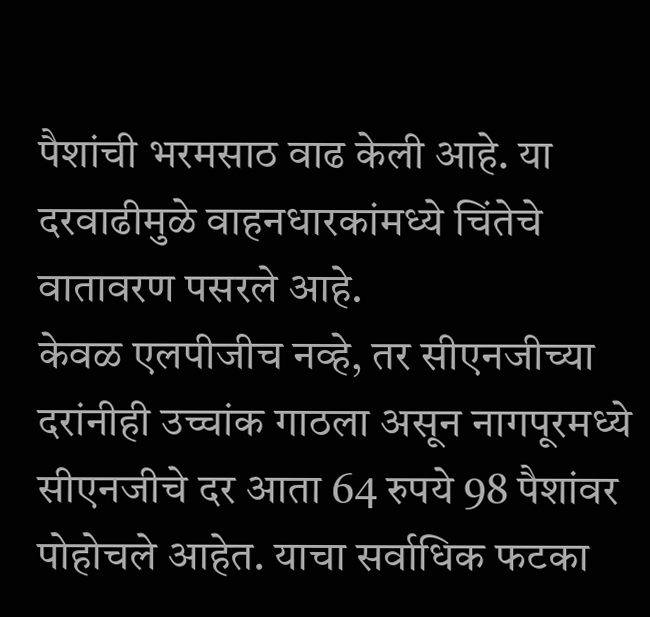पैशांची भरमसाठ वाढ केली आहे. या दरवाढीमुळे वाहनधारकांमध्ये चिंतेचे वातावरण पसरले आहे.
केवळ एलपीजीच नव्हे, तर सीएनजीच्या दरांनीही उच्चांक गाठला असून नागपूरमध्ये सीएनजीचे दर आता 64 रुपये 98 पैशांवर पोहोचले आहेत. याचा सर्वाधिक फटका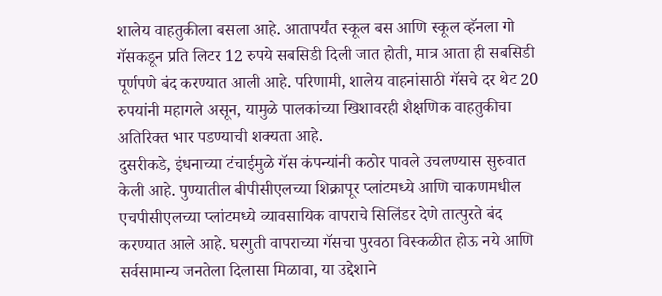शालेय वाहतुकीला बसला आहे. आतापर्यंत स्कूल बस आणि स्कूल व्हॅनला गो गॅसकडून प्रति लिटर 12 रुपये सबसिडी दिली जात होती, मात्र आता ही सबसिडी पूर्णपणे बंद करण्यात आली आहे. परिणामी, शालेय वाहनांसाठी गॅसचे दर थेट 20 रुपयांनी महागले असून, यामुळे पालकांच्या खिशावरही शैक्षणिक वाहतुकीचा अतिरिक्त भार पडण्याची शक्यता आहे.
दुसरीकडे, इंधनाच्या टंचाईमुळे गॅस कंपन्यांनी कठोर पावले उचलण्यास सुरुवात केली आहे. पुण्यातील बीपीसीएलच्या शिक्रापूर प्लांटमध्ये आणि चाकणमधील एचपीसीएलच्या प्लांटमध्ये व्यावसायिक वापराचे सिलिंडर देणे तात्पुरते बंद करण्यात आले आहे. घरगुती वापराच्या गॅसचा पुरवठा विस्कळीत होऊ नये आणि सर्वसामान्य जनतेला दिलासा मिळावा, या उद्देशाने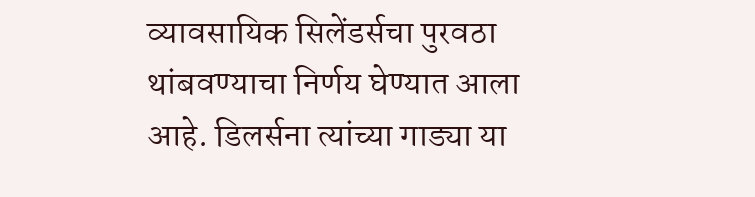व्यावसायिक सिलेंडर्सचा पुरवठा थांबवण्याचा निर्णय घेण्यात आला आहे. डिलर्सना त्यांच्या गाड्या या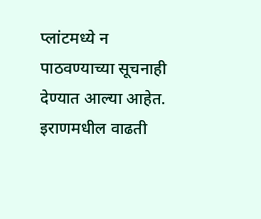प्लांटमध्ये न पाठवण्याच्या सूचनाही देण्यात आल्या आहेत. इराणमधील वाढती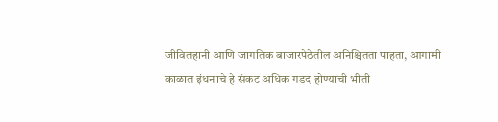जीवितहानी आणि जागतिक बाजारपेठेतील अनिश्चितता पाहता, आगामी काळात इंधनाचे हे संकट अधिक गडद होण्याची भीती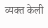व्यक्त केली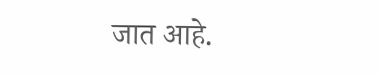जात आहे.